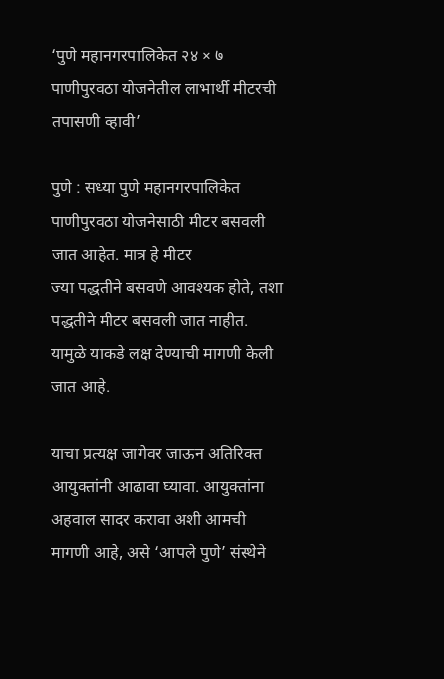‘पुणे महानगरपालिकेत २४ × ७ पाणीपुरवठा योजनेतील लाभार्थी मीटरची तपासणी व्हावी’

पुणे : सध्या पुणे महानगरपालिकेत पाणीपुरवठा योजनेसाठी मीटर बसवली जात आहेत. मात्र हे मीटर
ज्या पद्धतीने बसवणे आवश्यक होते, तशा पद्धतीने मीटर बसवली जात नाहीत. यामुळे याकडे लक्ष देण्याची मागणी केली जात आहे.

याचा प्रत्यक्ष जागेवर जाऊन अतिरिक्त आयुक्तांनी आढावा घ्यावा. आयुक्तांना अहवाल सादर करावा अशी आमची मागणी आहे, असे ‘आपले पुणे’ संस्थेने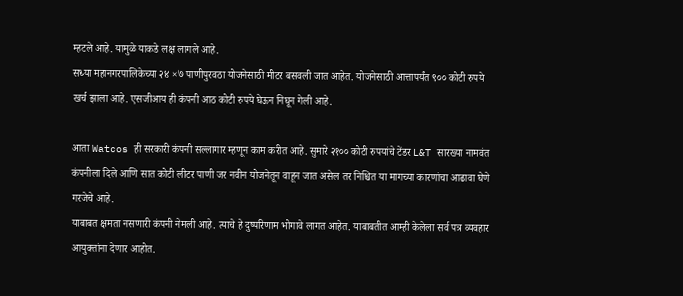म्हटले आहे. यामुळे याकडे लक्ष लागले आहे.
सध्या महानगरपालिकेच्या २४ ×७ पाणीपुरवठा योजनेसाठी मीटर बसवली जात आहेत. योजनेसाठी आत्तापर्यंत ९०० कोटी रुपये खर्च झाला आहे. एसजीआय ही कंपनी आठ कोटी रुपये घेऊन निघून गेली आहे.

आता Watcos ही सरकारी कंपनी सल्लागार म्हणून काम करीत आहे. सुमारे २१०० कोटी रुपयांचे टेंडर L&T सारख्या नामवंत कंपनीला दिले आणि सात कोटी लीटर पाणी जर नवीन योजनेतून वाहून जात असेल तर निश्चित या मागच्या कारणांचा आढावा घेणे गरजेचे आहे.
याबाबत क्षमता नसणारी कंपनी नेमली आहे. त्याचे हे दुष्परिणाम भोगावे लागत आहेत. याबाबतीत आम्ही केलेला सर्व पत्र व्यवहार आयुक्तांना देणार आहोत.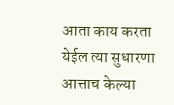आता काय करता येईल त्या सुधारणा आत्ताच केल्या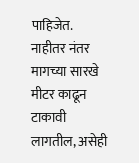पाहिजेत. नाहीतर नंतर मागच्या सारखे मीटर काढून टाकावी लागतील, असेही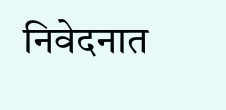निवेदनात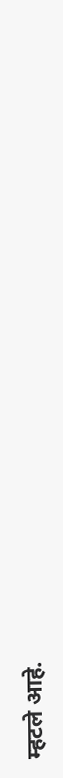म्हटले आहे.